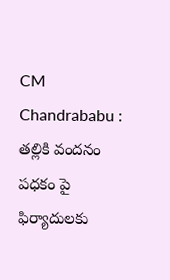CM Chandrababu : తల్లికి వందనం పధకం పై ఫిర్యాదులకు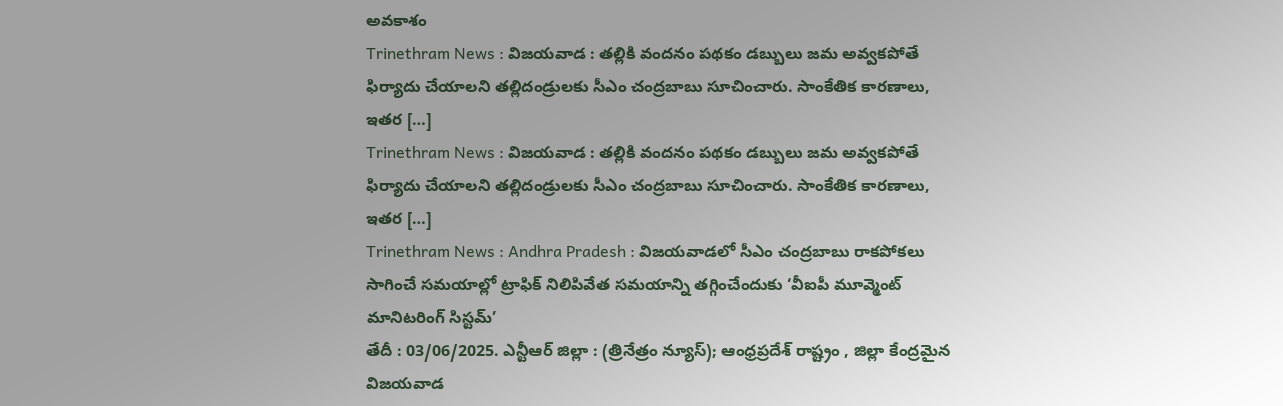అవకాశం
Trinethram News : విజయవాడ : తల్లికి వందనం పథకం డబ్బులు జమ అవ్వకపోతే ఫిర్యాదు చేయాలని తల్లిదండ్రులకు సీఎం చంద్రబాబు సూచించారు. సాంకేతిక కారణాలు, ఇతర […]
Trinethram News : విజయవాడ : తల్లికి వందనం పథకం డబ్బులు జమ అవ్వకపోతే ఫిర్యాదు చేయాలని తల్లిదండ్రులకు సీఎం చంద్రబాబు సూచించారు. సాంకేతిక కారణాలు, ఇతర […]
Trinethram News : Andhra Pradesh : విజయవాడలో సీఎం చంద్రబాబు రాకపోకలు సాగించే సమయాల్లో ట్రాఫిక్ నిలిపివేత సమయాన్ని తగ్గించేందుకు ‘వీఐపీ మూవ్మెంట్ మానిటరింగ్ సిస్టమ్’
తేదీ : 03/06/2025. ఎన్టీఆర్ జిల్లా : (త్రినేత్రం న్యూస్); ఆంధ్రప్రదేశ్ రాష్ట్రం , జిల్లా కేంద్రమైన విజయవాడ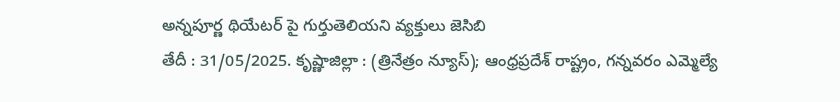అన్నపూర్ణ థియేటర్ పై గుర్తుతెలియని వ్యక్తులు జెసిబి
తేదీ : 31/05/2025. కృష్ణాజిల్లా : (త్రినేత్రం న్యూస్); ఆంధ్రప్రదేశ్ రాష్ట్రం, గన్నవరం ఎమ్మెల్యే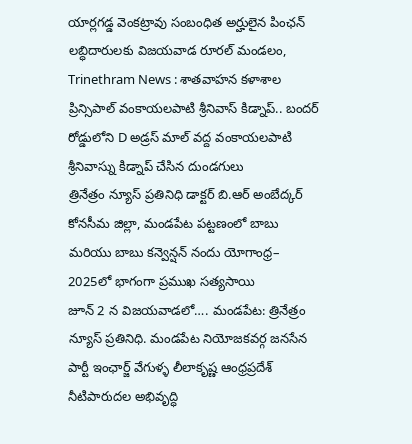యార్లగడ్డ వెంకట్రావు సంబంధిత అర్హులైన పింఛన్ లబ్ధిదారులకు విజయవాడ రూరల్ మండలం,
Trinethram News : శాతవాహన కళాశాల ప్రిన్సిపాల్ వంకాయలపాటి శ్రీనివాస్ కిడ్నాప్.. బందర్ రోడ్డులోని D అడ్రస్ మాల్ వద్ద వంకాయలపాటి శ్రీనివాస్ను కిడ్నాప్ చేసిన దుండగులు
త్రినేత్రం న్యూస్ ప్రతినిధి డాక్టర్ బి.ఆర్ అంబేద్కర్ కోనసీమ జిల్లా, మండపేట పట్టణంలో బాబు మరియు బాబు కన్వెన్షన్ నందు యోగాంధ్ర– 2025లో భాగంగా ప్రముఖ సత్యసాయి
జూన్ 2 న విజయవాడలో…. మండపేట: త్రినేత్రం న్యూస్ ప్రతినిధి. మండపేట నియోజకవర్గ జనసేన పార్టీ ఇంఛార్జ్ వేగుళ్ళ లీలాకృష్ణ ఆంధ్రప్రదేశ్ నీటిపారుదల అభివృద్ధి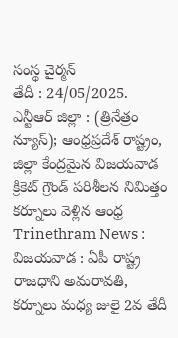సంస్థ చైర్మన్
తేదీ : 24/05/2025. ఎన్టీఆర్ జిల్లా : (త్రినేత్రం న్యూస్); ఆంధ్రప్రదేశ్ రాష్ట్రం, జిల్లా కేంద్రమైన విజయవాడ క్రికెట్ గ్రౌండ్ పరిశీలన నిమిత్తం కర్నూలు వెళ్లిన ఆంధ్ర
Trinethram News : విజయవాడ : ఏపీ రాష్ట్ర రాజధాని అమరావతి, కర్నూలు మధ్య జులై 2వ తేదీ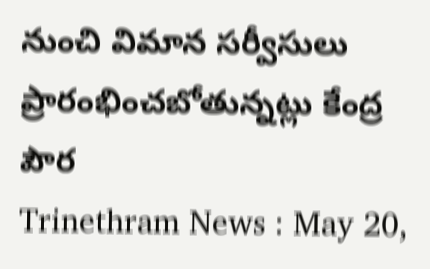నుంచి విమాన సర్వీసులు ప్రారంభించబోతున్నట్లు కేంద్ర పౌర
Trinethram News : May 20,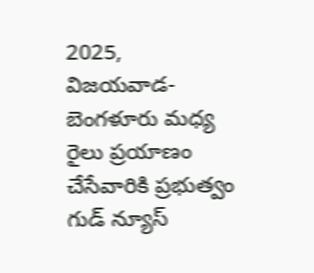2025, విజయవాడ-బెంగళూరు మధ్య రైలు ప్రయాణం చేసేవారికి ప్రభుత్వం గుడ్ న్యూస్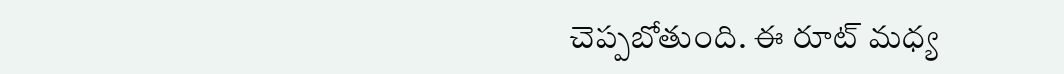చెప్పబోతుంది. ఈ రూట్ మధ్య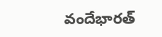వందేభారత్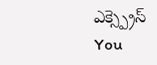ఎక్స్ప్రెస్
You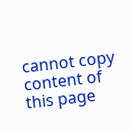cannot copy content of this page